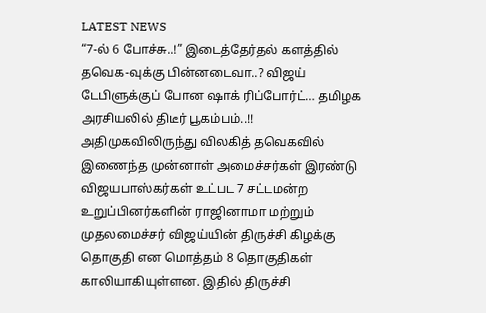LATEST NEWS
“7-ல் 6 போச்சு..!” இடைத்தேர்தல் களத்தில் தவெக-வுக்கு பின்னடைவா..? விஜய் டேபிளுக்குப் போன ஷாக் ரிப்போர்ட்… தமிழக அரசியலில் திடீர் பூகம்பம்..!!
அதிமுகவிலிருந்து விலகித் தவெகவில் இணைந்த முன்னாள் அமைச்சர்கள் இரண்டு விஜயபாஸ்கர்கள் உட்பட 7 சட்டமன்ற உறுப்பினர்களின் ராஜினாமா மற்றும் முதலமைச்சர் விஜய்யின் திருச்சி கிழக்கு தொகுதி என மொத்தம் 8 தொகுதிகள் காலியாகியுள்ளன. இதில் திருச்சி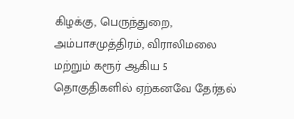கிழக்கு, பெருந்துறை, அம்பாசமுத்திரம், விராலிமலை மற்றும் கரூர் ஆகிய 5 தொகுதிகளில் ஏற்கனவே தேர்தல்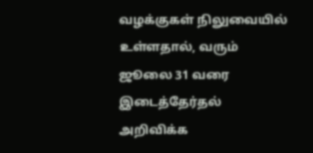வழக்குகள் நிலுவையில் உள்ளதால், வரும் ஜூலை 31 வரை இடைத்தேர்தல் அறிவிக்க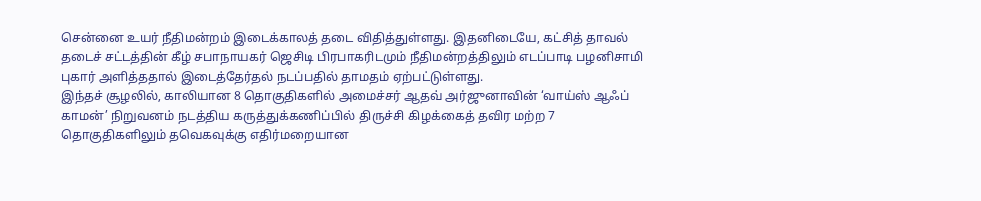சென்னை உயர் நீதிமன்றம் இடைக்காலத் தடை விதித்துள்ளது. இதனிடையே, கட்சித் தாவல் தடைச் சட்டத்தின் கீழ் சபாநாயகர் ஜெசிடி பிரபாகரிடமும் நீதிமன்றத்திலும் எடப்பாடி பழனிசாமி புகார் அளித்ததால் இடைத்தேர்தல் நடப்பதில் தாமதம் ஏற்பட்டுள்ளது.
இந்தச் சூழலில், காலியான 8 தொகுதிகளில் அமைச்சர் ஆதவ் அர்ஜுனாவின் ‘வாய்ஸ் ஆஃப் காமன்’ நிறுவனம் நடத்திய கருத்துக்கணிப்பில் திருச்சி கிழக்கைத் தவிர மற்ற 7 தொகுதிகளிலும் தவெகவுக்கு எதிர்மறையான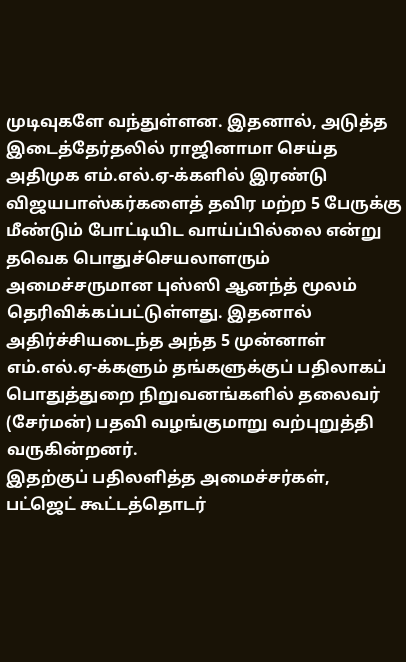முடிவுகளே வந்துள்ளன. இதனால், அடுத்த இடைத்தேர்தலில் ராஜினாமா செய்த அதிமுக எம்.எல்.ஏ-க்களில் இரண்டு விஜயபாஸ்கர்களைத் தவிர மற்ற 5 பேருக்கு மீண்டும் போட்டியிட வாய்ப்பில்லை என்று தவெக பொதுச்செயலாளரும் அமைச்சருமான புஸ்ஸி ஆனந்த் மூலம் தெரிவிக்கப்பட்டுள்ளது. இதனால் அதிர்ச்சியடைந்த அந்த 5 முன்னாள் எம்.எல்.ஏ-க்களும் தங்களுக்குப் பதிலாகப் பொதுத்துறை நிறுவனங்களில் தலைவர் (சேர்மன்) பதவி வழங்குமாறு வற்புறுத்தி வருகின்றனர்.
இதற்குப் பதிலளித்த அமைச்சர்கள், பட்ஜெட் கூட்டத்தொடர்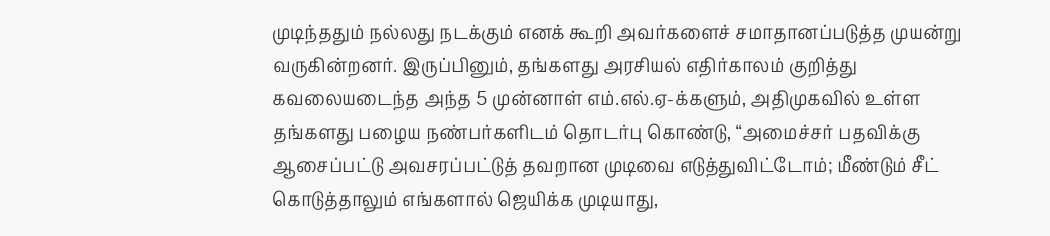முடிந்ததும் நல்லது நடக்கும் எனக் கூறி அவர்களைச் சமாதானப்படுத்த முயன்று வருகின்றனர். இருப்பினும், தங்களது அரசியல் எதிர்காலம் குறித்து கவலையடைந்த அந்த 5 முன்னாள் எம்.எல்.ஏ-க்களும், அதிமுகவில் உள்ள தங்களது பழைய நண்பர்களிடம் தொடர்பு கொண்டு, “அமைச்சர் பதவிக்கு ஆசைப்பட்டு அவசரப்பட்டுத் தவறான முடிவை எடுத்துவிட்டோம்; மீண்டும் சீட் கொடுத்தாலும் எங்களால் ஜெயிக்க முடியாது,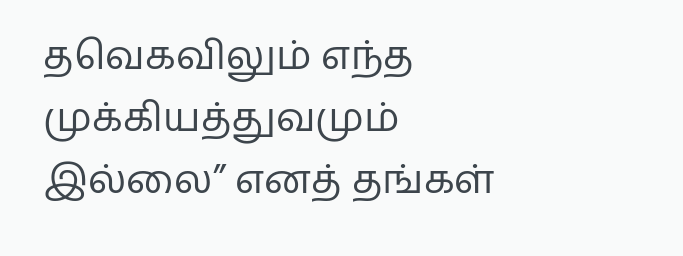தவெகவிலும் எந்த முக்கியத்துவமும் இல்லை” எனத் தங்கள்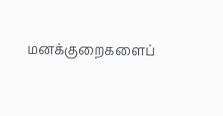மனக்குறைகளைப்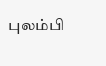புலம்பி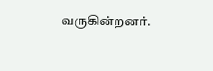வருகின்றனர்.